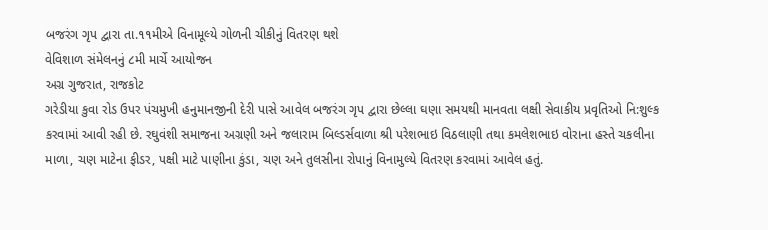બજરંગ ગૃપ દ્વારા તા.૧૧મીએ વિનામૂલ્યે ગોળની ચીકીનું વિતરણ થશે
વેવિશાળ સંમેલનનું ૮મી માર્ચે આયોજન
અગ્ર ગુજરાત, રાજકોટ
ગરેડીયા કુવા રોડ ઉપર પંચમુખી હનુમાનજીની દેરી પાસે આવેલ બજરંગ ગૃપ દ્વારા છેલ્લા ઘણા સમયથી માનવતા લક્ષી સેવાકીય પ્રવૃતિઓ નિ:શુલ્ક કરવામાં આવી રહી છે. રઘુવંશી સમાજના અગ્રણી અને જલારામ બિલ્ડર્સવાળા શ્રી પરેશભાઇ વિઠલાણી તથા કમલેશભાઇ વોરાના હસ્તે ચકલીના માળા, ચણ માટેના ફીડર, પક્ષી માટે પાણીના કુંડા, ચણ અને તુલસીના રોપાનું વિનામુલ્યે વિતરણ કરવામાં આવેલ હતું.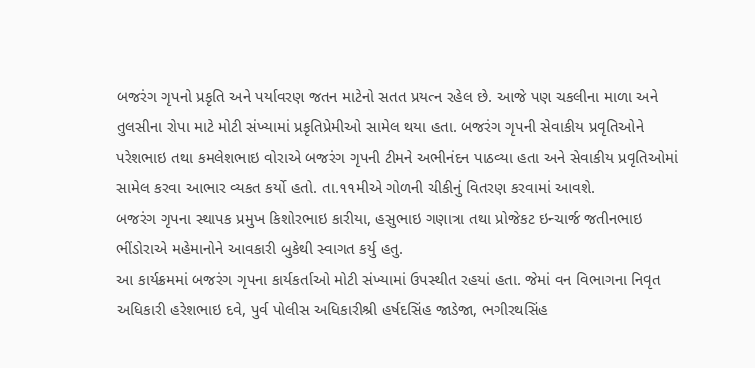બજરંગ ગૃપનો પ્રકૃતિ અને પર્યાવરણ જતન માટેનો સતત પ્રયત્ન રહેલ છે. આજે પણ ચકલીના માળા અને તુલસીના રોપા માટે મોટી સંખ્યામાં પ્રકૃતિપ્રેમીઓ સામેલ થયા હતા. બજરંગ ગૃપની સેવાકીય પ્રવૃતિઓને પરેશભાઇ તથા કમલેશભાઇ વોરાએ બજરંગ ગૃપની ટીમને અભીનંદન પાઠવ્યા હતા અને સેવાકીય પ્રવૃતિઓમાં સામેલ કરવા આભાર વ્યકત કર્યો હતો. તા.૧૧મીએ ગોળની ચીકીનું વિતરણ કરવામાં આવશે.
બજરંગ ગૃપના સ્થાપક પ્રમુખ કિશોરભાઇ કારીયા, હસુભાઇ ગણાત્રા તથા પ્રોજેકટ ઇન્ચાર્જ જતીનભાઇ ભીંડોરાએ મહેમાનોને આવકારી બુકેથી સ્વાગત કર્યુ હતુ.
આ કાર્યક્રમમાં બજરંગ ગૃપના કાર્યકર્તાઓ મોટી સંખ્યામાં ઉપસ્થીત રહયાં હતા. જેમાં વન વિભાગના નિવૃત અધિકારી હરેશભાઇ દવે, પુર્વ પોલીસ અધિકારીશ્રી હર્ષદસિંહ જાડેજા, ભગીરથસિંહ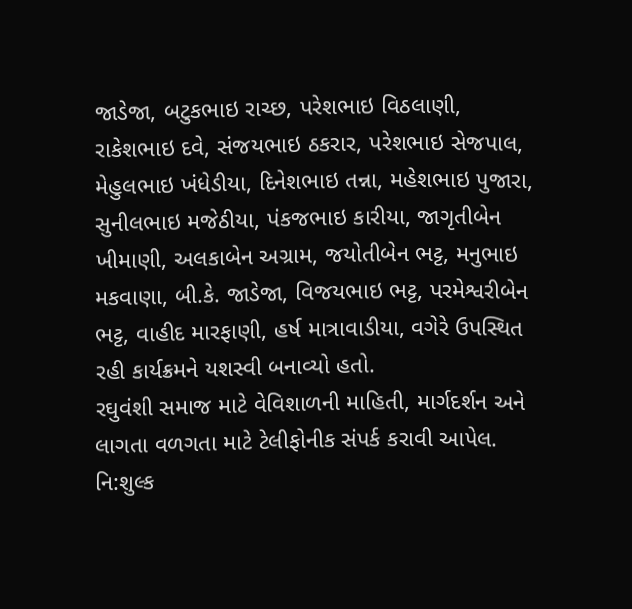જાડેજા, બટુકભાઇ રાચ્છ, પરેશભાઇ વિઠલાણી, રાકેશભાઇ દવે, સંજયભાઇ ઠકરાર, પરેશભાઇ સેજપાલ, મેહુલભાઇ ખંધેડીયા, દિનેશભાઇ તન્ના, મહેશભાઇ પુજારા, સુનીલભાઇ મજેઠીયા, પંકજભાઇ કારીયા, જાગૃતીબેન ખીમાણી, અલકાબેન અગ્રામ, જયોતીબેન ભટ્ટ, મનુભાઇ મકવાણા, બી.કે. જાડેજા, વિજયભાઇ ભટ્ટ, પરમેશ્વરીબેન ભટ્ટ, વાહીદ મારફાણી, હર્ષ માત્રાવાડીયા, વગેરે ઉપસ્થિત રહી કાર્યક્રમને યશસ્વી બનાવ્યો હતો.
રઘુવંશી સમાજ માટે વેવિશાળની માહિતી, માર્ગદર્શન અને લાગતા વળગતા માટે ટેલીફોનીક સંપર્ક કરાવી આપેલ. નિ:શુલ્ક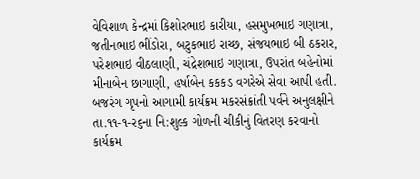વેવિશાળ કેન્દ્રમાં કિશોરભાઇ કારીયા, હસમુખભાઇ ગણાત્રા, જતીનભાઇ ભીંડોરા, બટુકભાઇ રાચ્છ, સંજયભાઇ બી ઠકરાર, પરેશભાઇ વીઠલાણી, ચંદ્રેશભાઇ ગણાત્રા, ઉપરાંત બહેનોમાં મીનાબેન છાગાણી, હર્ષાબેન કકકડ વગરેએ સેવા આપી હતી.
બજરંગ ગૃપનો આગામી કાર્યક્રમ મકરસંક્રાંતી પર્વને અનુલક્ષીને તા.૧૧-૧-ર૬ના નિ:શુલ્ક ગોળની ચીકીનું વિતરણ કરવાનો કાર્યક્રમ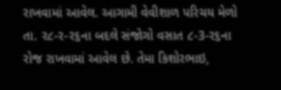રાખવામાં આવેલ. આગામી વેવીશાળ પરિચય મેળો તા. ર૮-ર-ર૬ના બદલે સંજોગો વસાત ૮-3-ર૬ના રોજ રાખવામાં આવેલ છે. તેમા કિશોરભાઇ,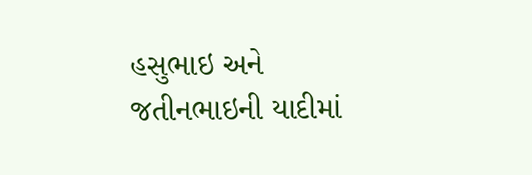હસુભાઇ અને જતીનભાઇની યાદીમાં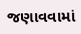જણાવવામાં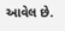આવેલ છે.